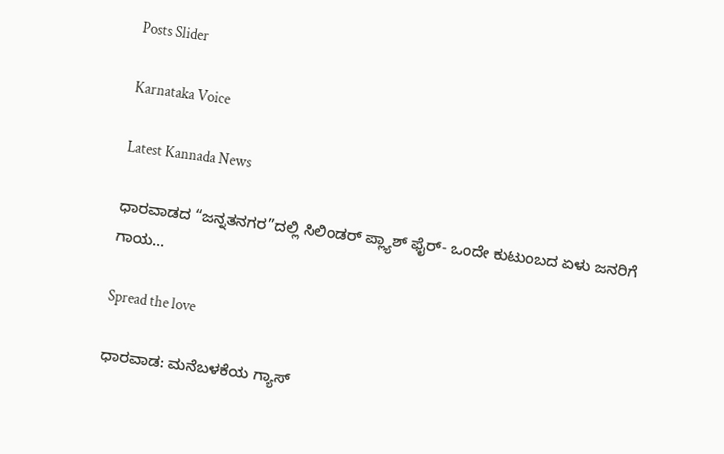Posts Slider

Karnataka Voice

Latest Kannada News

ಧಾರವಾಡದ “ಜನ್ನತನಗರ”ದಲ್ಲಿ ಸಿಲಿಂಡರ್ ಪ್ಲ್ಯಾಶ್ ಫೈರ್- ಒಂದೇ ಕುಟುಂಬದ ಏಳು ಜನರಿಗೆ ಗಾಯ…

Spread the love

ಧಾರವಾಡ: ಮನೆಬಳಕೆಯ ಗ್ಯಾಸ್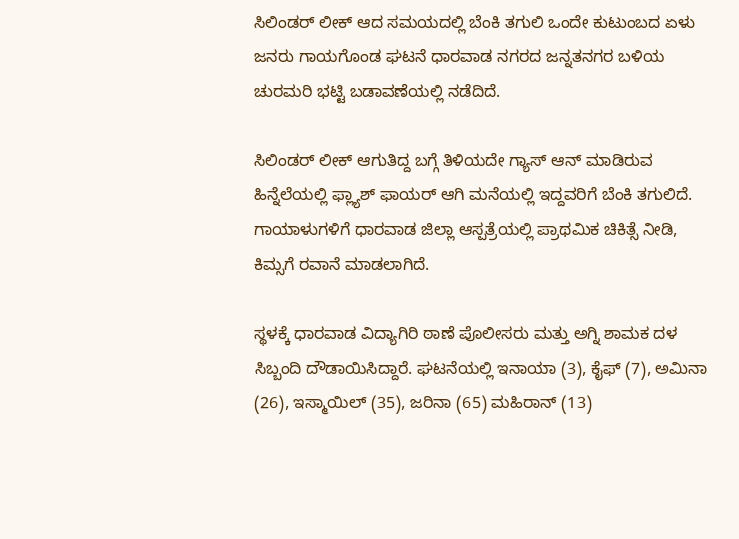ಸಿಲಿಂಡರ್ ಲೀಕ್ ಆದ ಸಮಯದಲ್ಲಿ ಬೆಂಕಿ ತಗುಲಿ ಒಂದೇ ಕುಟುಂಬದ ಏಳು ಜನರು ಗಾಯಗೊಂಡ ಘಟನೆ ಧಾರವಾಡ ನಗರದ ಜನ್ನತನಗರ ಬಳಿಯ ಚುರಮರಿ ಭಟ್ಟಿ ಬಡಾವಣೆಯಲ್ಲಿ ನಡೆದಿದೆ.

ಸಿಲಿಂಡರ್ ಲೀಕ್ ಆಗುತಿದ್ದ ಬಗ್ಗೆ ತಿಳಿಯದೇ ಗ್ಯಾಸ್ ಆನ್ ಮಾಡಿರುವ‌ ಹಿನ್ನೆಲೆಯಲ್ಲಿ ಫ್ಲ್ಯಾಶ್‌‌‌ ಫಾಯರ್‌‌ ಆಗಿ‌ ಮನೆಯಲ್ಲಿ ಇದ್ದವರಿಗೆ‌ ಬೆಂಕಿ‌ ತಗುಲಿದೆ. ಗಾಯಾಳು‌ಗಳಿಗೆ ಧಾರವಾಡ ಜಿಲ್ಲಾ ಆಸ್ಪತ್ರೆಯಲ್ಲಿ ಪ್ರಾಥಮಿಕ ಚಿಕಿತ್ಸೆ ನೀಡಿ, ಕಿಮ್ಸಗೆ ರವಾನೆ ಮಾಡಲಾಗಿದೆ.

ಸ್ಥಳಕ್ಕೆ ಧಾರವಾಡ ವಿದ್ಯಾಗಿರಿ ಠಾಣೆ ಪೊಲೀಸರು ಮತ್ತು ಅಗ್ನಿ ಶಾಮಕ ದಳ ಸಿಬ್ಬಂದಿ ದೌಡಾಯಿಸಿದ್ದಾರೆ. ಘಟನೆಯಲ್ಲಿ ಇನಾಯಾ (3), ಕೈಫ್ (7), ಅಮಿನಾ (26), ಇಸ್ಮಾಯಿಲ್ (35), ಜರಿನಾ (65) ಮಹಿರಾನ್ (13)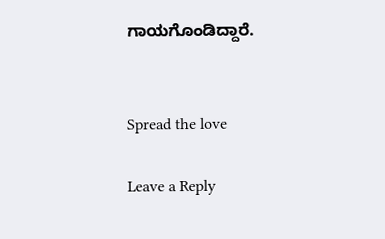ಗಾಯಗೊಂಡಿದ್ದಾರೆ.


Spread the love

Leave a Reply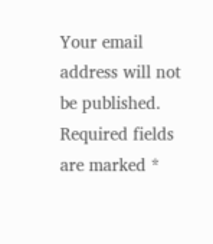Your email address will not be published. Required fields are marked *